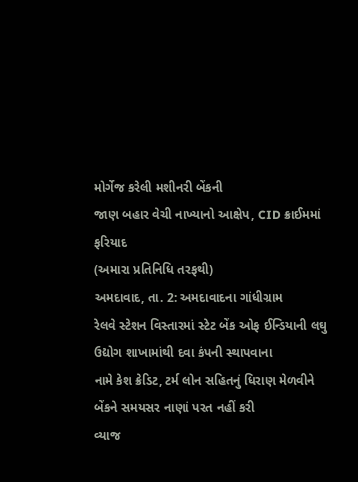મોર્ગેજ કરેલી મશીનરી બેંકની
જાણ બહાર વેચી નાખ્યાનો આક્ષેપ, CID ક્રાઈમમાં ફરિયાદ
(અમારા પ્રતિનિધિ તરફથી)
અમદાવાદ, તા. 2: અમદાવાદના ગાંધીગ્રામ
રેલવે સ્ટેશન વિસ્તારમાં સ્ટેટ બેંક ઓફ ઈન્ડિયાની લઘુ ઉદ્યોગ શાખામાંથી દવા કંપની સ્થાપવાના
નામે કેશ ક્રેડિટ, ટર્મ લોન સહિતનું ધિરાણ મેળવીને બેંકને સમયસર નાણાં પરત નહીં કરી
વ્યાજ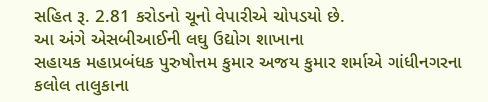સહિત રૂ. 2.81 કરોડનો ચૂનો વેપારીએ ચોપડયો છે.
આ અંગે એસબીઆઈની લઘુ ઉદ્યોગ શાખાના
સહાયક મહાપ્રબંધક પુરુષોત્તમ કુમાર અજય કુમાર શર્માએ ગાંધીનગરના કલોલ તાલુકાના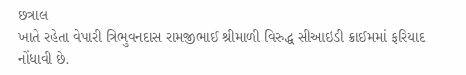છત્રાલ
ખાતે રહેતા વેપારી ત્રિભુવનદાસ રામજીભાઈ શ્રીમાળી વિરુદ્ધ સીઆઇડી ક્રાઈમમાં ફરિયાદ
નોંધાવી છે.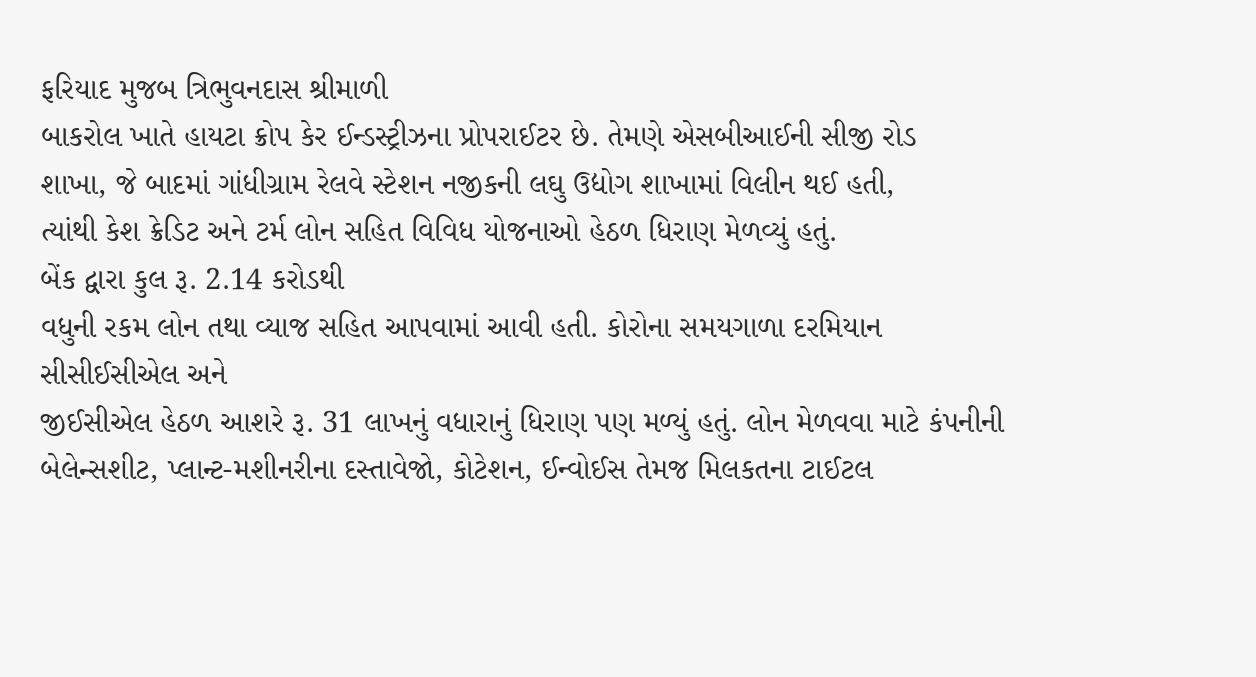ફરિયાદ મુજબ ત્રિભુવનદાસ શ્રીમાળી
બાકરોલ ખાતે હાયટા ક્રોપ કેર ઈન્ડસ્ટ્રીઝના પ્રોપરાઈટર છે. તેમણે એસબીઆઈની સીજી રોડ
શાખા, જે બાદમાં ગાંધીગ્રામ રેલવે સ્ટેશન નજીકની લઘુ ઉદ્યોગ શાખામાં વિલીન થઈ હતી,
ત્યાંથી કેશ ક્રેડિટ અને ટર્મ લોન સહિત વિવિધ યોજનાઓ હેઠળ ધિરાણ મેળવ્યું હતું.
બેંક દ્વારા કુલ રૂ. 2.14 કરોડથી
વધુની રકમ લોન તથા વ્યાજ સહિત આપવામાં આવી હતી. કોરોના સમયગાળા દરમિયાન સીસીઈસીએલ અને
જીઈસીએલ હેઠળ આશરે રૂ. 31 લાખનું વધારાનું ધિરાણ પણ મળ્યું હતું. લોન મેળવવા માટે કંપનીની
બેલેન્સશીટ, પ્લાન્ટ-મશીનરીના દસ્તાવેજો, કોટેશન, ઈન્વોઈસ તેમજ મિલકતના ટાઈટલ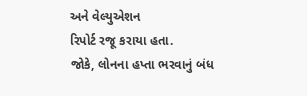અને વેલ્યુએશન
રિપોર્ટ રજૂ કરાયા હતા.
જોકે, લોનના હપ્તા ભરવાનું બંધ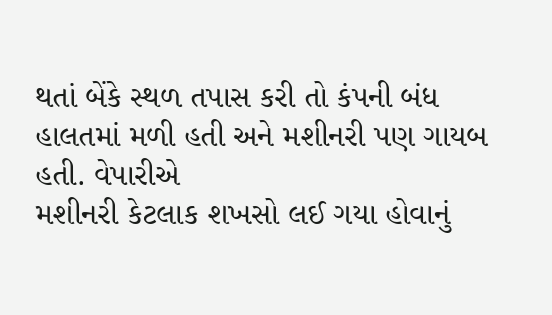થતાં બેંકે સ્થળ તપાસ કરી તો કંપની બંધ હાલતમાં મળી હતી અને મશીનરી પણ ગાયબ હતી. વેપારીએ
મશીનરી કેટલાક શખસો લઈ ગયા હોવાનું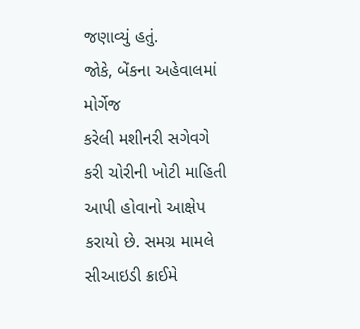જણાવ્યું હતું.
જોકે, બેંકના અહેવાલમાં મોર્ગેજ
કરેલી મશીનરી સગેવગે કરી ચોરીની ખોટી માહિતી આપી હોવાનો આક્ષેપ કરાયો છે. સમગ્ર મામલે
સીઆઇડી ક્રાઈમે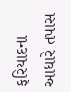ફરિયાદના આધારે તપાસ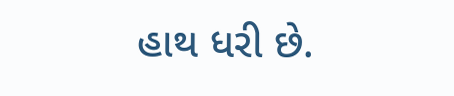હાથ ધરી છે.